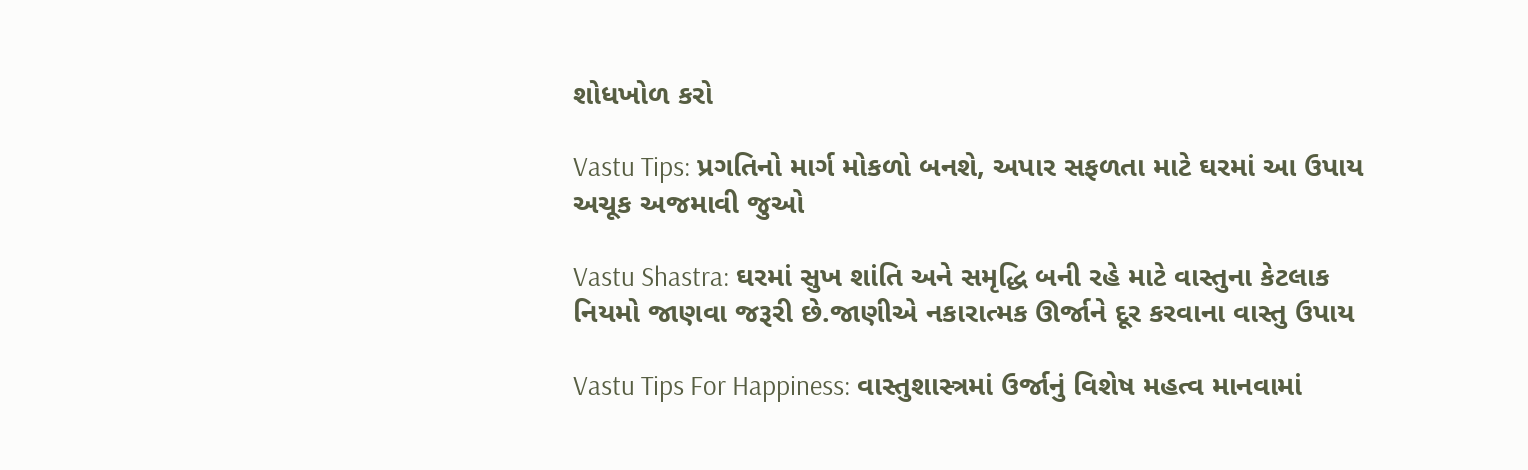શોધખોળ કરો

Vastu Tips: પ્રગતિનો માર્ગ મોકળો બનશે, અપાર સફળતા માટે ઘરમાં આ ઉપાય અચૂક અજમાવી જુઓ

Vastu Shastra: ઘરમાં સુખ શાંતિ અને સમૃદ્ધિ બની રહે માટે વાસ્તુના કેટલાક નિયમો જાણવા જરૂરી છે.જાણીએ નકારાત્મક ઊર્જાને દૂર કરવાના વાસ્તુ ઉપાય

Vastu Tips For Happiness: વાસ્તુશાસ્ત્રમાં ઉર્જાનું વિશેષ મહત્વ માનવામાં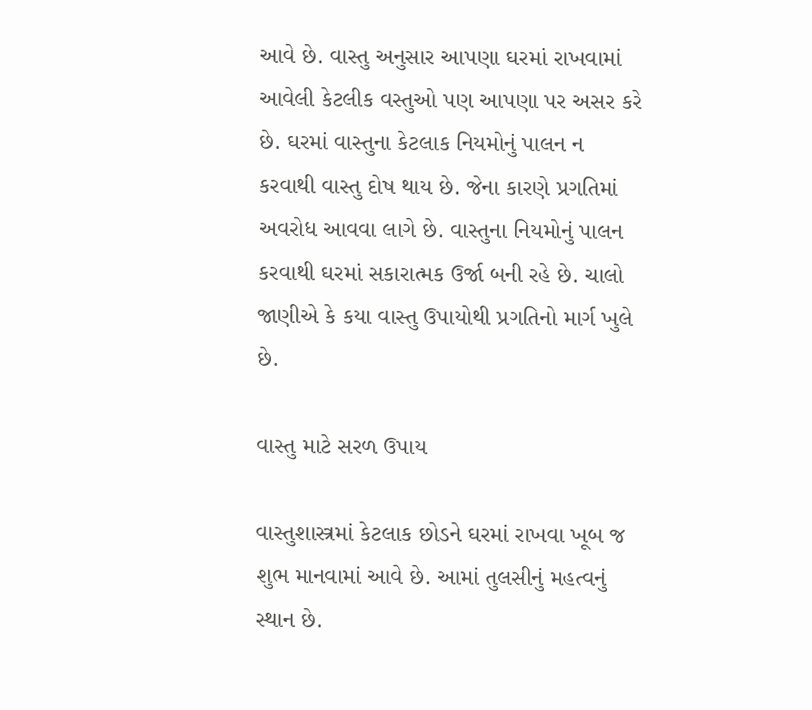આવે છે. વાસ્તુ અનુસાર આપણા ઘરમાં રાખવામાં આવેલી કેટલીક વસ્તુઓ પણ આપણા પર અસર કરે છે. ઘરમાં વાસ્તુના કેટલાક નિયમોનું પાલન ન કરવાથી વાસ્તુ દોષ થાય છે. જેના કારણે પ્રગતિમાં અવરોધ આવવા લાગે છે. વાસ્તુના નિયમોનું પાલન કરવાથી ઘરમાં સકારાત્મક ઉર્જા બની રહે છે. ચાલો જાણીએ કે કયા વાસ્તુ ઉપાયોથી પ્રગતિનો માર્ગ ખુલે છે.

વાસ્તુ માટે સરળ ઉપાય

વાસ્તુશાસ્ત્રમાં કેટલાક છોડને ઘરમાં રાખવા ખૂબ જ શુભ માનવામાં આવે છે. આમાં તુલસીનું મહત્વનું સ્થાન છે.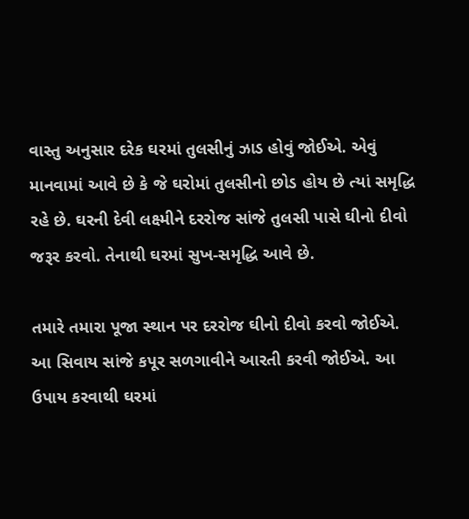વાસ્તુ અનુસાર દરેક ઘરમાં તુલસીનું ઝાડ હોવું જોઈએ. એવું માનવામાં આવે છે કે જે ઘરોમાં તુલસીનો છોડ હોય છે ત્યાં સમૃદ્ધિ રહે છે. ઘરની દેવી લક્ષ્મીને દરરોજ સાંજે તુલસી પાસે ઘીનો દીવો જરૂર કરવો. તેનાથી ઘરમાં સુખ-સમૃદ્ધિ આવે છે.

તમારે તમારા પૂજા સ્થાન પર દરરોજ ઘીનો દીવો કરવો જોઈએ. આ સિવાય સાંજે કપૂર સળગાવીને આરતી કરવી જોઈએ. આ ઉપાય કરવાથી ઘરમાં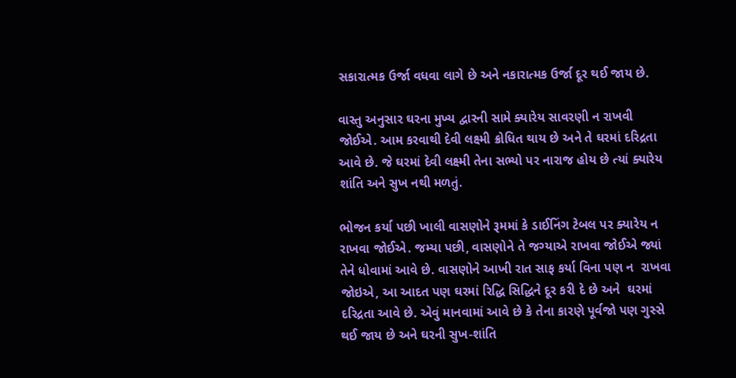સકારાત્મક ઉર્જા વધવા લાગે છે અને નકારાત્મક ઉર્જા દૂર થઈ જાય છે.

વાસ્તુ અનુસાર ઘરના મુખ્ય દ્વારની સામે ક્યારેય સાવરણી ન રાખવી જોઈએ. આમ કરવાથી દેવી લક્ષ્મી ક્રોધિત થાય છે અને તે ઘરમાં દરિદ્રતા આવે છે. જે ઘરમાં દેવી લક્ષ્મી તેના સભ્યો પર નારાજ હોય છે ત્યાં ક્યારેય શાંતિ અને સુખ નથી મળતું.

ભોજન કર્યા પછી ખાલી વાસણોને રૂમમાં કે ડાઈનિંગ ટેબલ પર ક્યારેય ન રાખવા જોઈએ. જમ્યા પછી, વાસણોને તે જગ્યાએ રાખવા જોઈએ જ્યાં તેને ધોવામાં આવે છે. વાસણોને આખી રાત સાફ કર્યા વિના પણ ન  રાખવા જોઇએ, આ આદત પણ ઘરમાં રિદ્ધિ સિદ્ધિને દૂર કરી દે છે અને  ઘરમાં દરિદ્રતા આવે છે. એવું માનવામાં આવે છે કે તેના કારણે પૂર્વજો પણ ગુસ્સે થઈ જાય છે અને ઘરની સુખ-શાંતિ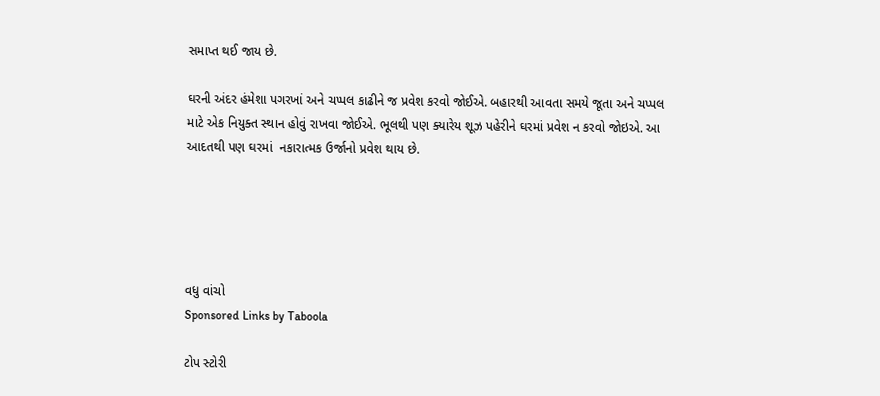સમાપ્ત થઈ જાય છે.

ઘરની અંદર હંમેશા પગરખાં અને ચપ્પલ કાઢીને જ પ્રવેશ કરવો જોઈએ. બહારથી આવતા સમયે જૂતા અને ચપ્પલ માટે એક નિયુક્ત સ્થાન હોવું રાખવા જોઈએ. ભૂલથી પણ ક્યારેય શૂઝ પહેરીને ઘરમાં પ્રવેશ ન કરવો જોઇએ. આ આદતથી પણ ઘરમાં  નકારાત્મક ઉર્જાનો પ્રવેશ થાય છે.





વધુ વાંચો
Sponsored Links by Taboola

ટોપ સ્ટોરી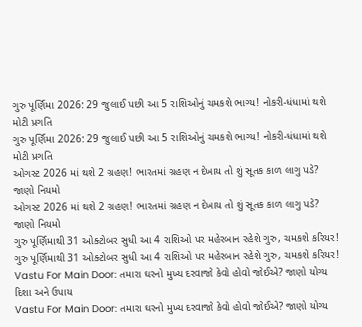ગુરુ પૂર્ણિમા 2026: 29 જુલાઈ પછી આ 5 રાશિઓનું ચમકશે ભાગ્ય! નોકરી-ધંધામાં થશે મોટી પ્રગતિ
ગુરુ પૂર્ણિમા 2026: 29 જુલાઈ પછી આ 5 રાશિઓનું ચમકશે ભાગ્ય! નોકરી-ધંધામાં થશે મોટી પ્રગતિ
ઓગસ્ટ 2026 માં થશે 2 ગ્રહણ! ભારતમાં ગ્રહણ ન દેખાય તો શું સૂતક કાળ લાગુ પડે? જાણો નિયમો
ઓગસ્ટ 2026 માં થશે 2 ગ્રહણ! ભારતમાં ગ્રહણ ન દેખાય તો શું સૂતક કાળ લાગુ પડે? જાણો નિયમો
ગુરુ પૂર્ણિમાથી 31 ઓક્ટોબર સુધી આ 4 રાશિઓ પર મહેરબાન રહેશે ગુરુ, ચમકશે કરિયર!
ગુરુ પૂર્ણિમાથી 31 ઓક્ટોબર સુધી આ 4 રાશિઓ પર મહેરબાન રહેશે ગુરુ, ચમકશે કરિયર!
Vastu For Main Door: તમારા ઘરનો મુખ્ય દરવાજો કેવો હોવો જોઈએ? જાણો યોગ્ય દિશા અને ઉપાય
Vastu For Main Door: તમારા ઘરનો મુખ્ય દરવાજો કેવો હોવો જોઈએ? જાણો યોગ્ય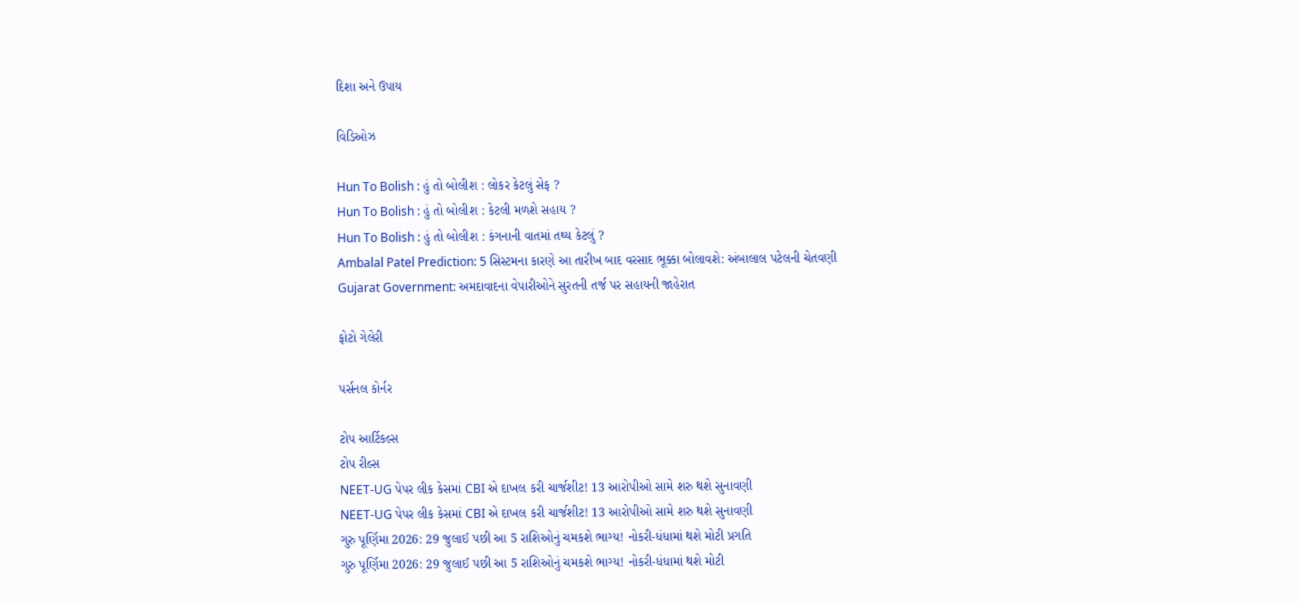દિશા અને ઉપાય

વિડિઓઝ

Hun To Bolish : હું તો બોલીશ : લોકર કેટલું સેફ ?
Hun To Bolish : હું તો બોલીશ : કેટલી મળશે સહાય ?
Hun To Bolish : હું તો બોલીશ : કંગનાની વાતમાં તથ્ય કેટલું ?
Ambalal Patel Prediction: 5 સિસ્ટમના કારણે આ તારીખ બાદ વરસાદ ભૂક્કા બોલાવશે: અંબાલાલ પટેલની ચેતવણી
Gujarat Government: અમદાવાદના વેપારીઓને સુરતની તર્જ પર સહાયની જાહેરાત

ફોટો ગેલેરી

પર્સનલ કોર્નર

ટોપ આર્ટિકલ્સ
ટોપ રીલ્સ
NEET-UG પેપર લીક કેસમાં CBI એ દાખલ કરી ચાર્જશીટ! 13 આરોપીઓ સામે શરુ થશે સુનાવણી
NEET-UG પેપર લીક કેસમાં CBI એ દાખલ કરી ચાર્જશીટ! 13 આરોપીઓ સામે શરુ થશે સુનાવણી
ગુરુ પૂર્ણિમા 2026: 29 જુલાઈ પછી આ 5 રાશિઓનું ચમકશે ભાગ્ય! નોકરી-ધંધામાં થશે મોટી પ્રગતિ
ગુરુ પૂર્ણિમા 2026: 29 જુલાઈ પછી આ 5 રાશિઓનું ચમકશે ભાગ્ય! નોકરી-ધંધામાં થશે મોટી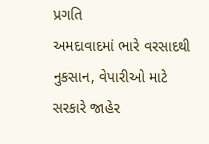પ્રગતિ
અમદાવાદમાં ભારે વરસાદથી નુકસાન, વેપારીઓ માટે સરકારે જાહેર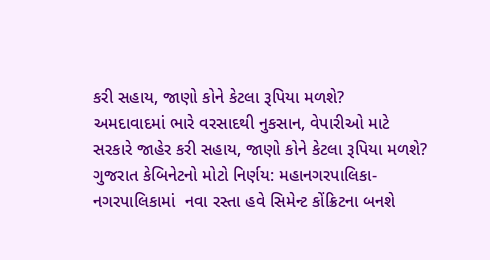કરી સહાય, જાણો કોને કેટલા રૂપિયા મળશે?
અમદાવાદમાં ભારે વરસાદથી નુકસાન, વેપારીઓ માટે સરકારે જાહેર કરી સહાય, જાણો કોને કેટલા રૂપિયા મળશે?
ગુજરાત કેબિનેટનો મોટો નિર્ણય: મહાનગરપાલિકા-નગરપાલિકામાં  નવા રસ્તા હવે સિમેન્ટ કોંક્રિટના બનશે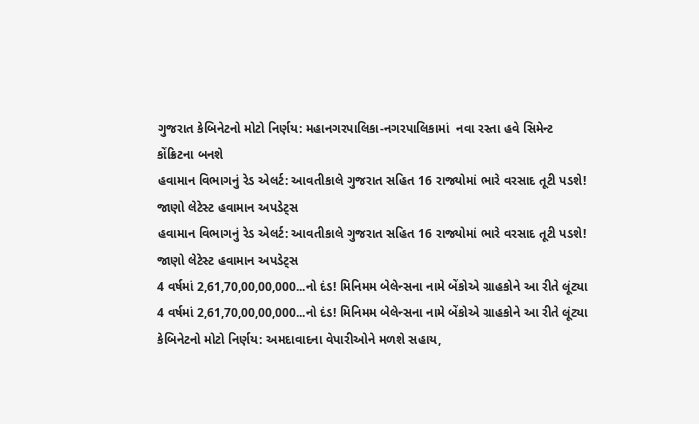ગુજરાત કેબિનેટનો મોટો નિર્ણય: મહાનગરપાલિકા-નગરપાલિકામાં  નવા રસ્તા હવે સિમેન્ટ કોંક્રિટના બનશે
હવામાન વિભાગનું રેડ એલર્ટ: આવતીકાલે ગુજરાત સહિત 16 રાજ્યોમાં ભારે વરસાદ તૂટી પડશે! જાણો લેટેસ્ટ હવામાન અપડેટ્સ
હવામાન વિભાગનું રેડ એલર્ટ: આવતીકાલે ગુજરાત સહિત 16 રાજ્યોમાં ભારે વરસાદ તૂટી પડશે! જાણો લેટેસ્ટ હવામાન અપડેટ્સ
4 વર્ષમાં 2,61,70,00,00,000...નો દંડ! મિનિમમ બેલેન્સના નામે બેંકોએ ગ્રાહકોને આ રીતે લૂંટ્યા
4 વર્ષમાં 2,61,70,00,00,000...નો દંડ! મિનિમમ બેલેન્સના નામે બેંકોએ ગ્રાહકોને આ રીતે લૂંટ્યા
કેબિનેટનો મોટો નિર્ણય: અમદાવાદના વેપારીઓને મળશે સહાય,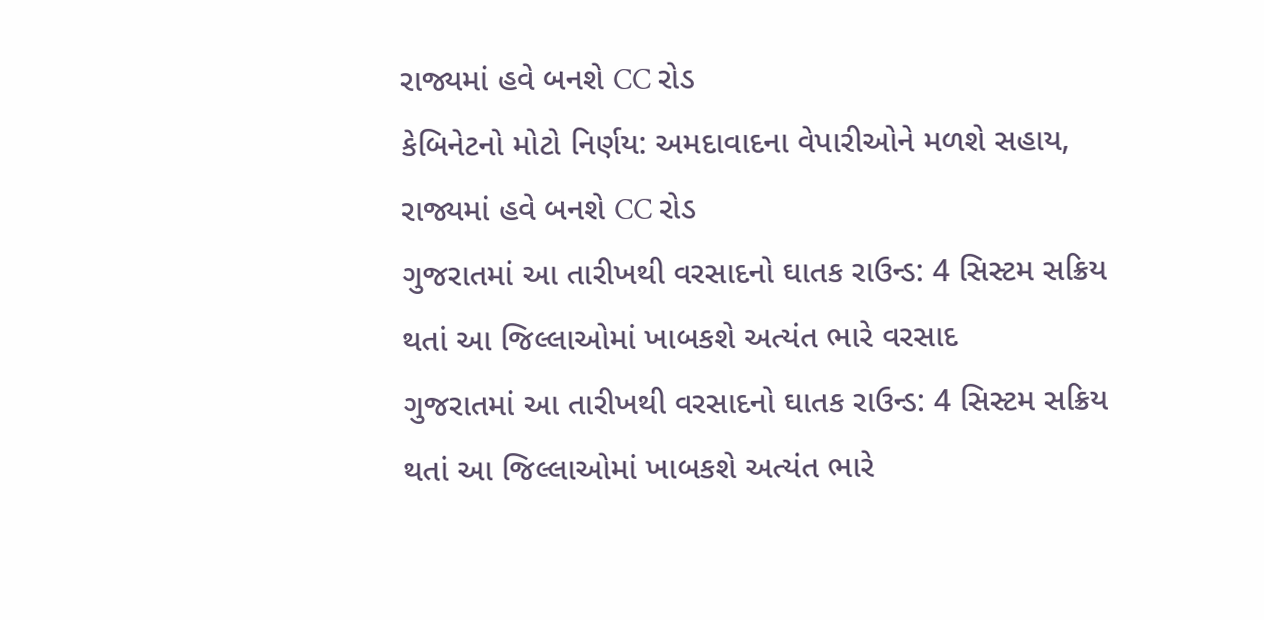રાજ્યમાં હવે બનશે CC રોડ
કેબિનેટનો મોટો નિર્ણય: અમદાવાદના વેપારીઓને મળશે સહાય, રાજ્યમાં હવે બનશે CC રોડ
ગુજરાતમાં આ તારીખથી વરસાદનો ઘાતક રાઉન્ડ: 4 સિસ્ટમ સક્રિય થતાં આ જિલ્લાઓમાં ખાબકશે અત્યંત ભારે વરસાદ
ગુજરાતમાં આ તારીખથી વરસાદનો ઘાતક રાઉન્ડ: 4 સિસ્ટમ સક્રિય થતાં આ જિલ્લાઓમાં ખાબકશે અત્યંત ભારે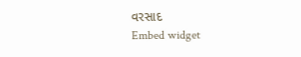વરસાદ
Embed widget